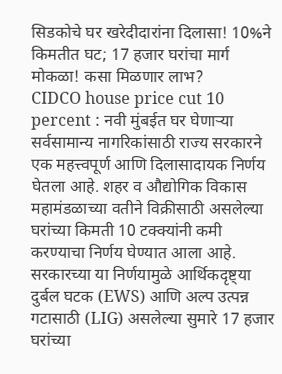सिडकोचे घर खरेदीदारांना दिलासा! 10%ने किमतीत घट; 17 हजार घरांचा मार्ग मोकळा! कसा मिळणार लाभ?
CIDCO house price cut 10 percent : नवी मुंबईत घर घेणाऱ्या सर्वसामान्य नागरिकांसाठी राज्य सरकारने एक महत्त्वपूर्ण आणि दिलासादायक निर्णय घेतला आहे. शहर व औद्योगिक विकास महामंडळाच्या वतीने विक्रीसाठी असलेल्या घरांच्या किमती 10 टक्क्यांनी कमी करण्याचा निर्णय घेण्यात आला आहे. सरकारच्या या निर्णयामुळे आर्थिकदृष्ट्या दुर्बल घटक (EWS) आणि अल्प उत्पन्न गटासाठी (LIG) असलेल्या सुमारे 17 हजार घरांच्या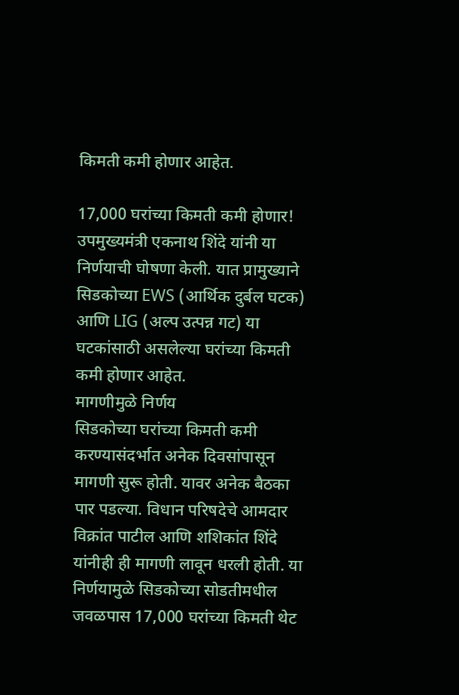किमती कमी होणार आहेत.

17,000 घरांच्या किमती कमी होणार!
उपमुख्यमंत्री एकनाथ शिंदे यांनी या निर्णयाची घोषणा केली. यात प्रामुख्याने सिडकोच्या EWS (आर्थिक दुर्बल घटक) आणि LIG (अल्प उत्पन्न गट) या घटकांसाठी असलेल्या घरांच्या किमती कमी होणार आहेत.
मागणीमुळे निर्णय
सिडकोच्या घरांच्या किमती कमी करण्यासंदर्भात अनेक दिवसांपासून मागणी सुरू होती. यावर अनेक बैठका पार पडल्या. विधान परिषदेचे आमदार विक्रांत पाटील आणि शशिकांत शिंदे यांनीही ही मागणी लावून धरली होती. या निर्णयामुळे सिडकोच्या सोडतीमधील जवळपास 17,000 घरांच्या किमती थेट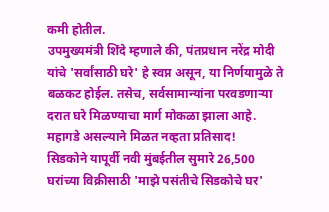कमी होतील.
उपमुख्यमंत्री शिंदे म्हणाले की, पंतप्रधान नरेंद्र मोदी यांचे 'सर्वांसाठी घरे' हे स्वप्न असून, या निर्णयामुळे ते बळकट होईल. तसेच, सर्वसामान्यांना परवडणाऱ्या दरात घरे मिळण्याचा मार्ग मोकळा झाला आहे.
महागडे असल्याने मिळत नव्हता प्रतिसाद!
सिडकोने यापूर्वी नवी मुंबईतील सुमारे 26,500 घरांच्या विक्रीसाठी 'माझे पसंतीचे सिडकोचे घर'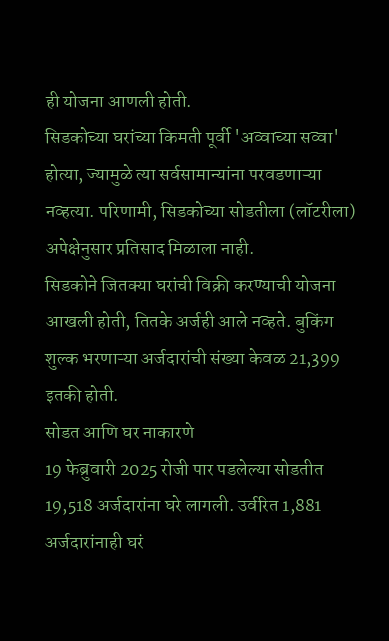ही योजना आणली होती.
सिडकोच्या घरांच्या किमती पूर्वी 'अव्वाच्या सव्वा' होत्या, ज्यामुळे त्या सर्वसामान्यांना परवडणाऱ्या नव्हत्या. परिणामी, सिडकोच्या सोडतीला (लॉटरीला) अपेक्षेनुसार प्रतिसाद मिळाला नाही.
सिडकोने जितक्या घरांची विक्री करण्याची योजना आखली होती, तितके अर्जही आले नव्हते. बुकिंग शुल्क भरणाऱ्या अर्जदारांची संख्या केवळ 21,399 इतकी होती.
सोडत आणि घर नाकारणे
19 फेब्रुवारी 2025 रोजी पार पडलेल्या सोडतीत 19,518 अर्जदारांना घरे लागली. उर्वरित 1,881 अर्जदारांनाही घरं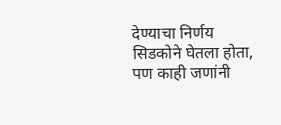देण्याचा निर्णय सिडकोने घेतला होता, पण काही जणांनी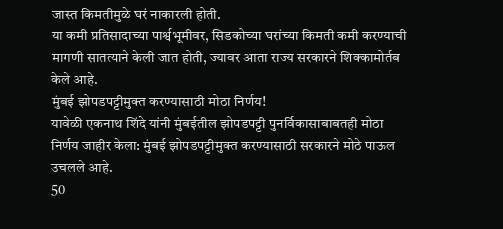जास्त किमतीमुळे घरं नाकारली होती.
या कमी प्रतिसादाच्या पार्श्वभूमीवर, सिडकोच्या घरांच्या किमती कमी करण्याची मागणी सातत्याने केली जात होती, ज्यावर आता राज्य सरकारने शिक्कामोर्तब केले आहे.
मुंबई झोपडपट्टीमुक्त करण्यासाठी मोठा निर्णय!
यावेळी एकनाथ शिंदे यांनी मुंबईतील झोपडपट्टी पुनर्विकासाबाबतही मोठा निर्णय जाहीर केला: मुंबई झोपडपट्टीमुक्त करण्यासाठी सरकारने मोठे पाऊल उचलले आहे.
50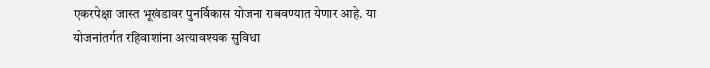एकरपेक्षा जास्त भूखंडावर पुनर्विकास योजना राबवण्यात येणार आहे. या योजनांतर्गत रहिवाशांना अत्यावश्यक सुविधा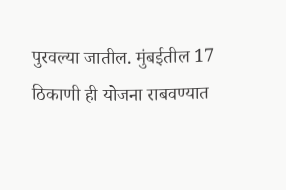पुरवल्या जातील. मुंबईतील 17 ठिकाणी ही योजना राबवण्यात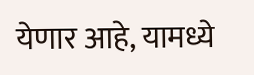येणार आहे, यामध्ये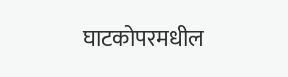घाटकोपरमधील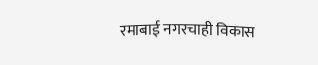रमाबाई नगरचाही विकास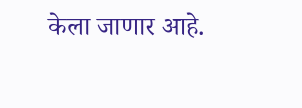केला जाणार आहे.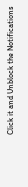Click it and Unblock the Notifications